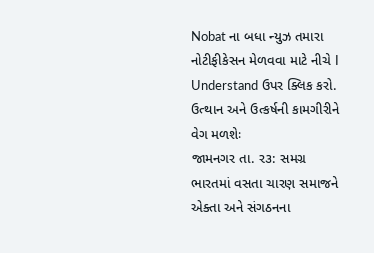Nobat ના બધા ન્યુઝ તમારા નોટીફીકેસન મેળવવા માટે નીચે I Understand ઉપર ક્લિક કરો.
ઉત્થાન અને ઉત્કર્ષની કામગીરીને વેગ મળશેઃ
જામનગર તા. ર૩: સમગ્ર ભારતમાં વસતા ચારણ સમાજને એક્તા અને સંગઠનના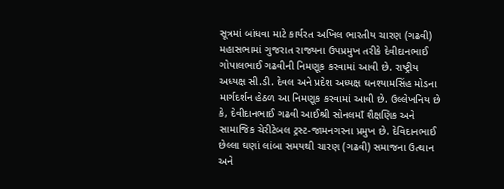સૂત્રમાં બાંધવા માટે કાર્યરત અખિલ ભારતીય ચારણ (ગઢવી) મહાસભામાં ગુજરાત રાજ્યના ઉપપ્રમુખ તરીકે દેવીદાનભાઈ ગોપાલભાઈ ગઢવીની નિમણૂક કરવામાં આવી છે. રાષ્ટ્રીય અધ્યક્ષ સી.ડી. દેવલ અને પ્રદેશ અધ્યક્ષ ઘનશ્યામસિંહ મોડના માર્ગદર્શન હેઠળ આ નિમણૂક કરવામાં આવી છે. ઉલ્લેખનિય છે કે, દેવીદાનભાઈ ગઢવી આઈશ્રી સોનલમાઁ શૈક્ષણિક અને સામાજિક ચેરીટેબલ ટ્રસ્ટ-જામનગરના પ્રમુખ છે. દેવિદાનભાઈ છેલ્લા ઘણાં લાંબા સમયથી ચારણ (ગઢવી) સમાજના ઉત્થાન અને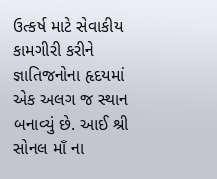ઉત્કર્ષ માટે સેવાકીય કામગીરી કરીને જ્ઞાતિજનોના હૃદયમાં એક અલગ જ સ્થાન બનાવ્યું છે. આઈ શ્રી સોનલ માઁ ના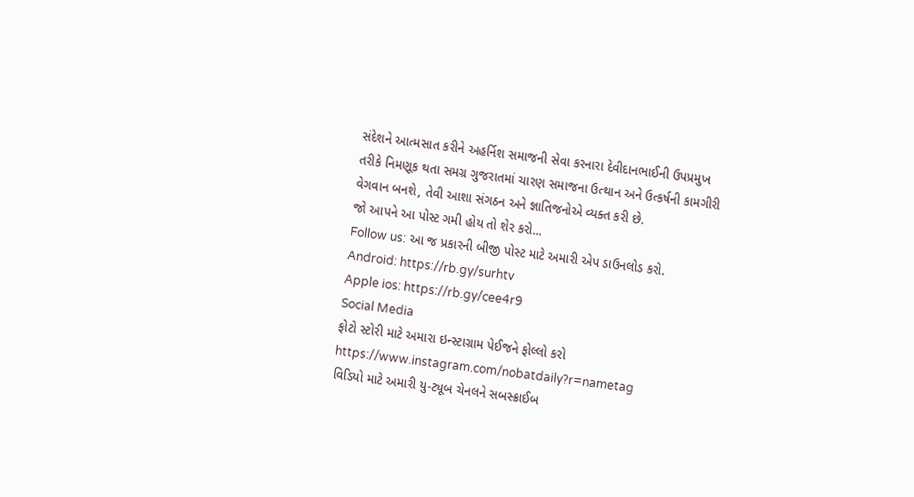સંદેશને આત્મસાત કરીને અહર્નિશ સમાજની સેવા કરનારા દેવીદાનભાઈની ઉપપ્રમુખ તરીકે નિમણૂક થતા સમગ્ર ગુજરાતમાં ચારણ સમાજના ઉત્થાન અને ઉત્કર્ષની કામગીરી વેગવાન બનશે, તેવી આશા સંગઠન અને જ્ઞાતિજનોએ વ્યક્ત કરી છે.
જો આપને આ પોસ્ટ ગમી હોય તો શેર કરો...
Follow us: આ જ પ્રકારની બીજી પોસ્ટ માટે અમારી એપ ડાઉનલોડ કરો.
Android: https://rb.gy/surhtv
Apple ios: https://rb.gy/cee4r9
Social Media
ફોટો સ્ટોરી માટે અમારા ઇન્સ્ટાગ્રામ પેઈજને ફોલ્લો કરો
https://www.instagram.com/nobatdaily?r=nametag
વિડિયો માટે અમારી યુ-ટ્યૂબ ચેનલને સબસ્ક્રાઈબ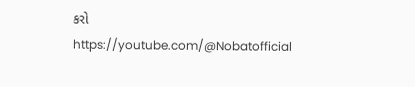કરો
https://youtube.com/@Nobatofficial